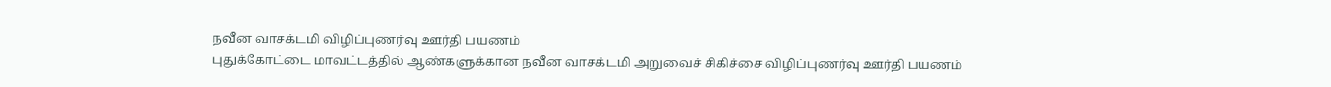நவீன வாசக்டமி விழிப்புணர்வு ஊர்தி பயணம்
புதுக்கோட்டை மாவட்டத்தில் ஆண்களுக்கான நவீன வாசக்டமி அறுவைச் சிகிச்சை விழிப்புணர்வு ஊர்தி பயணம்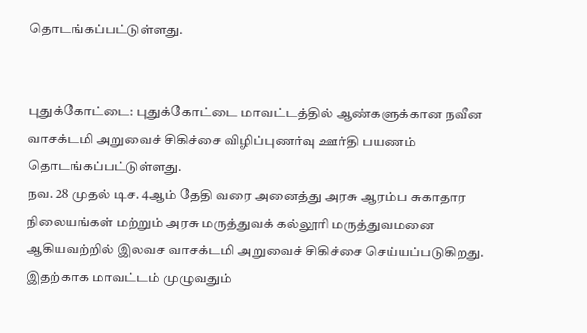தொடங்கப்பட்டுள்ளது.


புதுக்கோட்டை: புதுக்கோட்டை மாவட்டத்தில் ஆண்களுக்கான நவீன வாசக்டமி அறுவைச் சிகிச்சை விழிப்புணர்வு ஊர்தி பயணம் தொடங்கப்பட்டுள்ளது.
நவ. 28 முதல் டிச. 4ஆம் தேதி வரை அனைத்து அரசு ஆரம்ப சுகாதார நிலையங்கள் மற்றும் அரசு மருத்துவக் கல்லூரி மருத்துவமனை ஆகியவற்றில் இலவச வாசக்டமி அறுவைச் சிகிச்சை செய்யப்படுகிறது.
இதற்காக மாவட்டம் முழுவதும்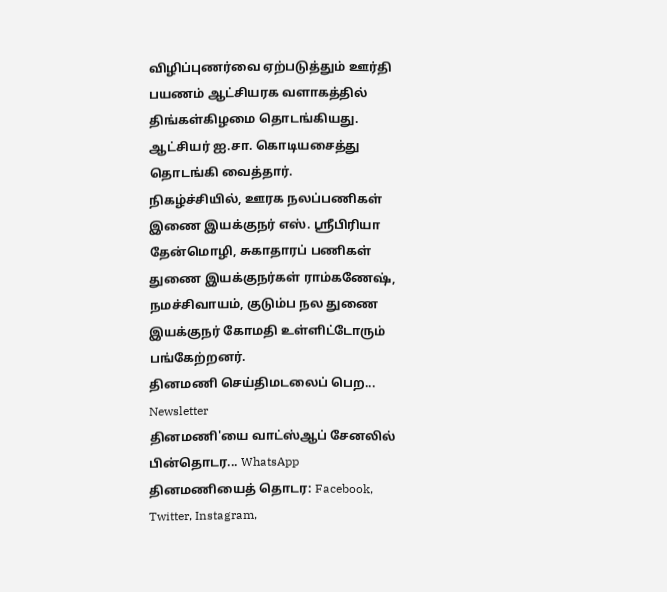விழிப்புணர்வை ஏற்படுத்தும் ஊர்தி பயணம் ஆட்சியரக வளாகத்தில் திங்கள்கிழமை தொடங்கியது. ஆட்சியர் ஐ.சா. கொடியசைத்து தொடங்கி வைத்தார்.
நிகழ்ச்சியில், ஊரக நலப்பணிகள் இணை இயக்குநர் எஸ். ஸ்ரீபிரியா தேன்மொழி, சுகாதாரப் பணிகள் துணை இயக்குநர்கள் ராம்கணேஷ், நமச்சிவாயம், குடும்ப நல துணை இயக்குநர் கோமதி உள்ளிட்டோரும் பங்கேற்றனர்.
தினமணி செய்திமடலைப் பெற... Newsletter
தினமணி'யை வாட்ஸ்ஆப் சேனலில் பின்தொடர... WhatsApp
தினமணியைத் தொடர: Facebook, Twitter, Instagram,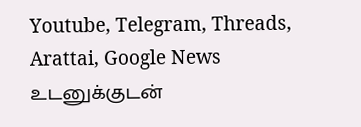Youtube, Telegram, Threads, Arattai, Google News
உடனுக்குடன்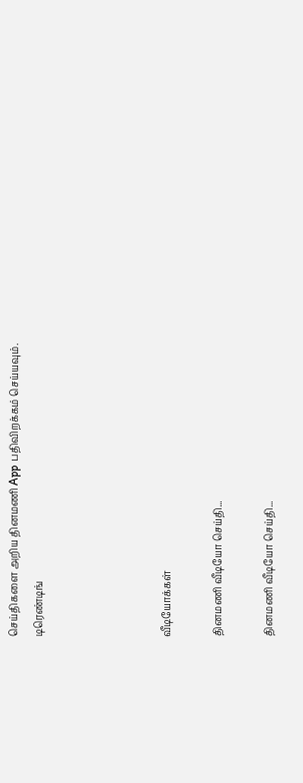செய்திகளை அறிய தினமணி App பதிவிறக்கம் செய்யவும்.
டிரெண்டிங்




வீடியோக்கள்

தினமணி வீடியோ செய்தி...

தினமணி வீடியோ செய்தி...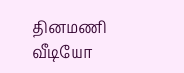தினமணி வீடியோ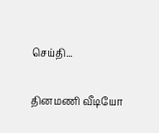செய்தி...

தினமணி வீடியோ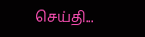செய்தி...